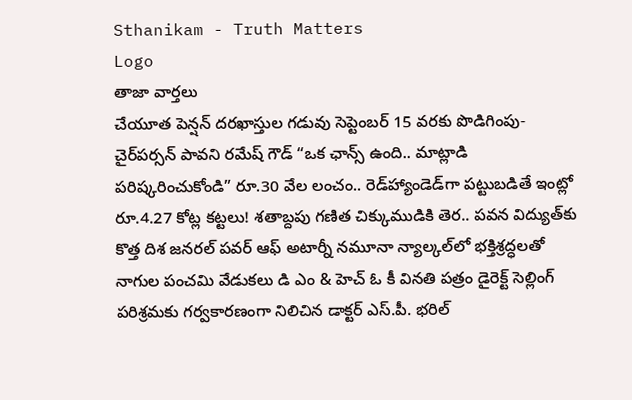Sthanikam - Truth Matters
Logo
తాజా వార్తలు
చేయూత పెన్షన్ దరఖాస్తుల గడువు సెప్టెంబర్ 15 వరకు పొడిగింపు- చైర్‌పర్సన్ పావని రమేష్ గౌడ్ “ఒక ఛాన్స్‌ ఉంది.. మాట్లాడి పరిష్కరించుకోండి” రూ.30 వేల లంచం.. రెడ్‌హ్యాండెడ్‌గా పట్టుబడితే ఇంట్లో రూ.4.27 కోట్ల కట్టలు! శతాబ్దపు గణిత చిక్కుముడికి తెర.. పవన విద్యుత్‌కు కొత్త దిశ జనరల్ పవర్ ఆఫ్ అటార్నీ నమూనా న్యాల్కల్‌లో భక్తిశ్రద్ధలతో నాగుల పంచమి వేడుకలు డి ఎం & హెచ్ ఓ కీ వినతి పత్రం డైరెక్ట్ సెల్లింగ్ పరిశ్రమకు గర్వకారణంగా నిలిచిన డాక్టర్ ఎస్.పీ. భరిల్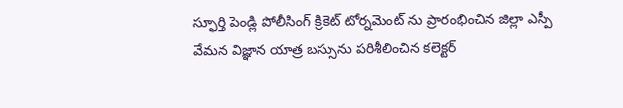స్ఫూర్తి పెండ్లి పోలీసింగ్ క్రికెట్ టోర్నమెంట్ ను ప్రారంభించిన జిల్లా ఎస్పీ వేమన విజ్ఞాన యాత్ర బస్సును పరిశీలించిన కలెక్టర్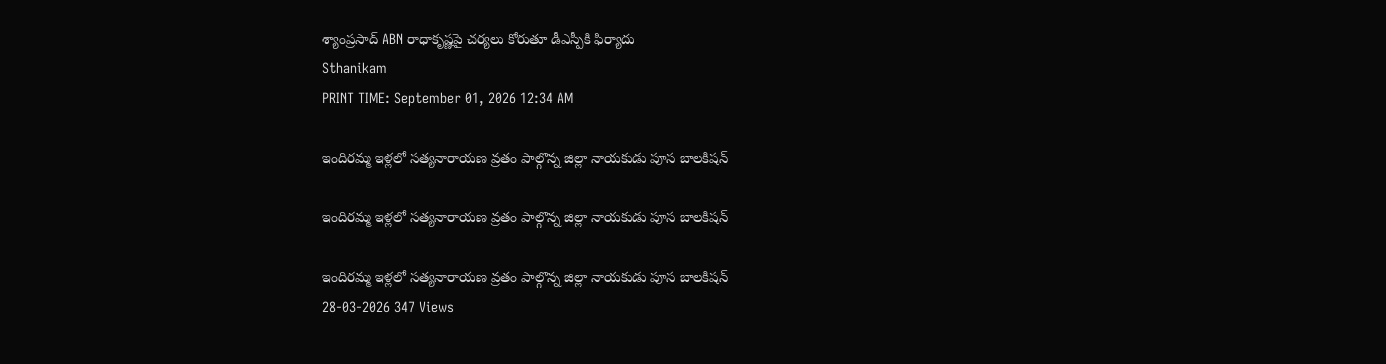శ్యాంప్రసాద్ ABN రాధాకృష్ణపై చర్యలు కోరుతూ డీఎస్పీకి ఫిర్యాదు
Sthanikam
PRINT TIME: September 01, 2026 12:34 AM

ఇందిరమ్మ ఇళ్లలో సత్యనారాయణ వ్రతం పాల్గొన్న జిల్లా నాయకుడు పూస బాలకిషన్

ఇందిరమ్మ ఇళ్లలో సత్యనారాయణ వ్రతం పాల్గొన్న జిల్లా నాయకుడు పూస బాలకిషన్

ఇందిరమ్మ ఇళ్లలో సత్యనారాయణ వ్రతం పాల్గొన్న జిల్లా నాయకుడు పూస బాలకిషన్
28-03-2026 347 Views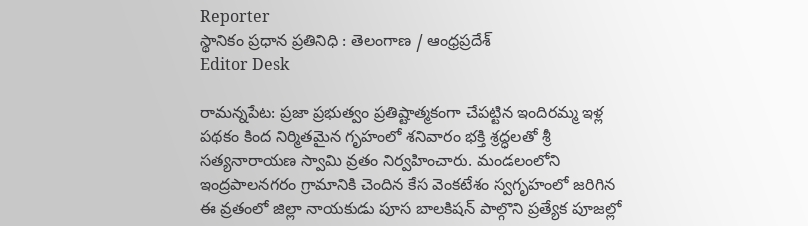Reporter
స్థానికం ప్రధాన ప్రతినిధి : తెలంగాణ / ఆంధ్రప్రదేశ్
Editor Desk

రామన్నపేట: ప్రజా ప్రభుత్వం ప్రతిష్టాత్మకంగా చేపట్టిన ఇందిరమ్మ ఇళ్ల పథకం కింద నిర్మితమైన గృహంలో శనివారం భక్తి శ్రద్ధలతో శ్రీ సత్యనారాయణ స్వామి వ్రతం నిర్వహించారు. మండలంలోని ఇంద్రపాలనగరం గ్రామానికి చెందిన కేస వెంకటేశం స్వగృహంలో జరిగిన ఈ వ్రతంలో జిల్లా నాయకుడు పూస బాలకిషన్ పాల్గొని ప్రత్యేక పూజల్లో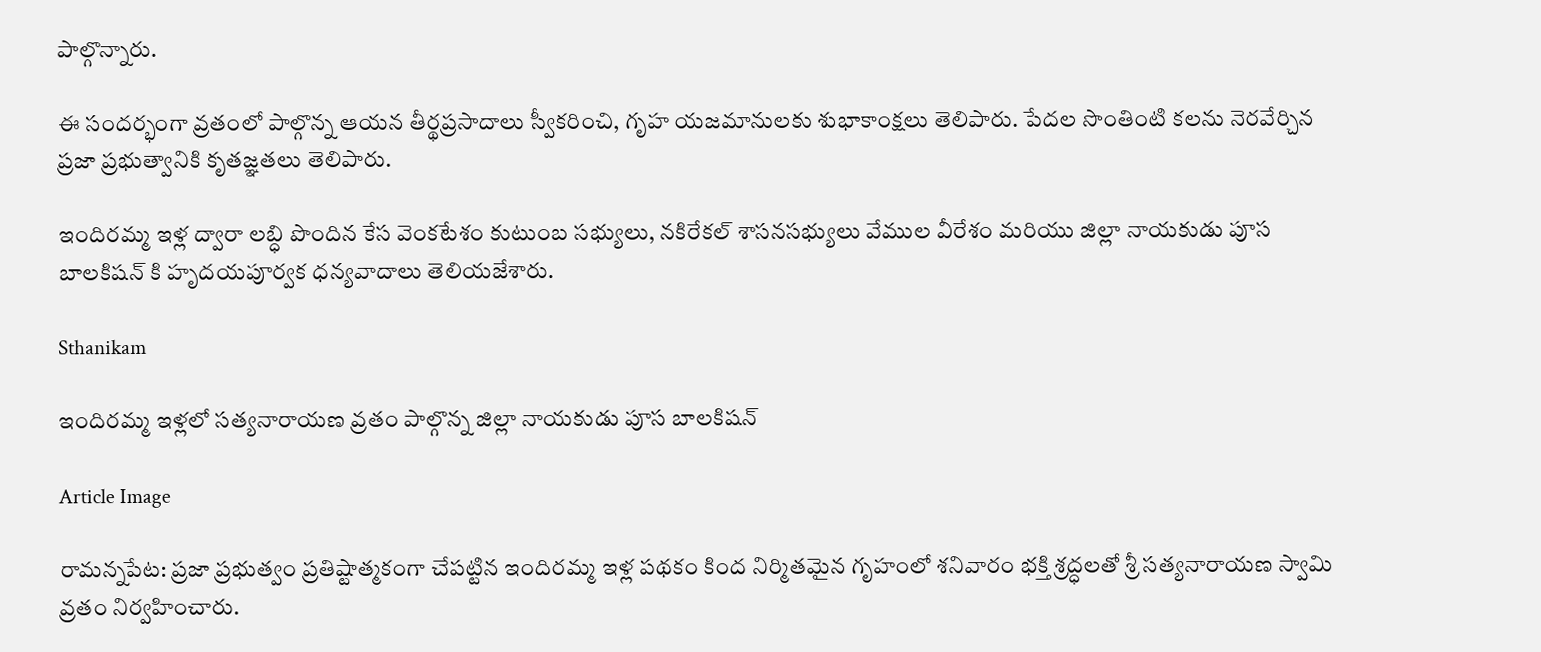పాల్గొన్నారు.

ఈ సందర్భంగా వ్రతంలో పాల్గొన్న ఆయన తీర్థప్రసాదాలు స్వీకరించి, గృహ యజమానులకు శుభాకాంక్షలు తెలిపారు. పేదల సొంతింటి కలను నెరవేర్చిన ప్రజా ప్రభుత్వానికి కృతజ్ఞతలు తెలిపారు.

ఇందిరమ్మ ఇళ్ల ద్వారా లబ్ధి పొందిన కేస వెంకటేశం కుటుంబ సభ్యులు, నకిరేకల్ శాసనసభ్యులు వేముల వీరేశం మరియు జిల్లా నాయకుడు పూస బాలకిషన్ కి హృదయపూర్వక ధన్యవాదాలు తెలియజేశారు.

Sthanikam

ఇందిరమ్మ ఇళ్లలో సత్యనారాయణ వ్రతం పాల్గొన్న జిల్లా నాయకుడు పూస బాలకిషన్

Article Image

రామన్నపేట: ప్రజా ప్రభుత్వం ప్రతిష్టాత్మకంగా చేపట్టిన ఇందిరమ్మ ఇళ్ల పథకం కింద నిర్మితమైన గృహంలో శనివారం భక్తి శ్రద్ధలతో శ్రీ సత్యనారాయణ స్వామి వ్రతం నిర్వహించారు.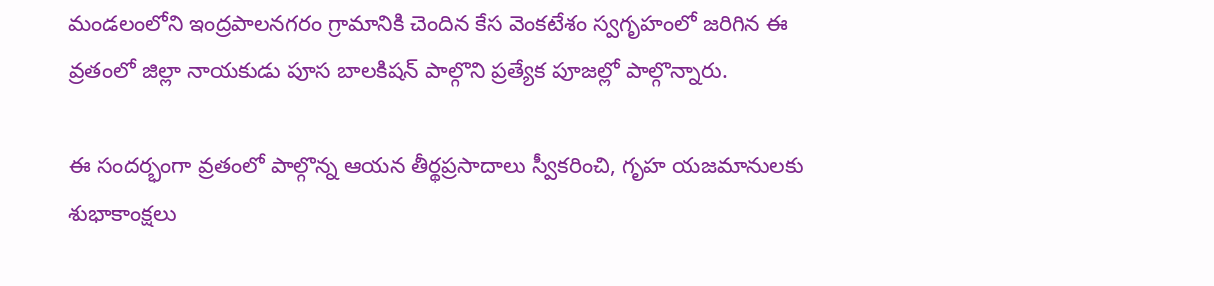మండలంలోని ఇంద్రపాలనగరం గ్రామానికి చెందిన కేస వెంకటేశం స్వగృహంలో జరిగిన ఈ వ్రతంలో జిల్లా నాయకుడు పూస బాలకిషన్ పాల్గొని ప్రత్యేక పూజల్లో పాల్గొన్నారు.

ఈ సందర్భంగా వ్రతంలో పాల్గొన్న ఆయన తీర్థప్రసాదాలు స్వీకరించి, గృహ యజమానులకు శుభాకాంక్షలు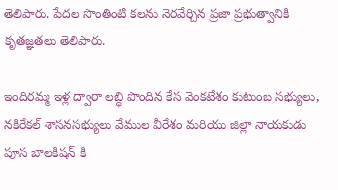తెలిపారు. పేదల సొంతింటి కలను నెరవేర్చిన ప్రజా ప్రభుత్వానికి కృతజ్ఞతలు తెలిపారు.

ఇందిరమ్మ ఇళ్ల ద్వారా లబ్ధి పొందిన కేస వెంకటేశం కుటుంబ సభ్యులు, నకిరేకల్ శాసనసభ్యులు వేముల వీరేశం మరియు జిల్లా నాయకుడు పూస బాలకిషన్ కి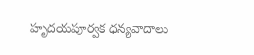హృదయపూర్వక ధన్యవాదాలు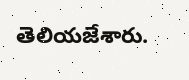తెలియజేశారు.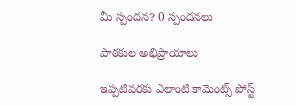మీ స్పందన? 0 స్పందనలు

పాఠకుల అభిప్రాయాలు

ఇప్పటివరకు ఎలాంటి కామెంట్స్ పోస్ట్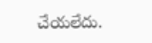చేయలేదు.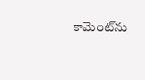కామెంట్‌ను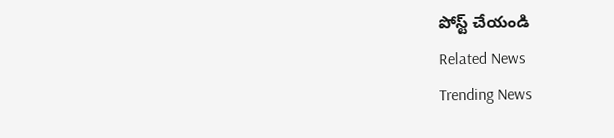పోస్ట్ చేయండి
Related News
Trending News